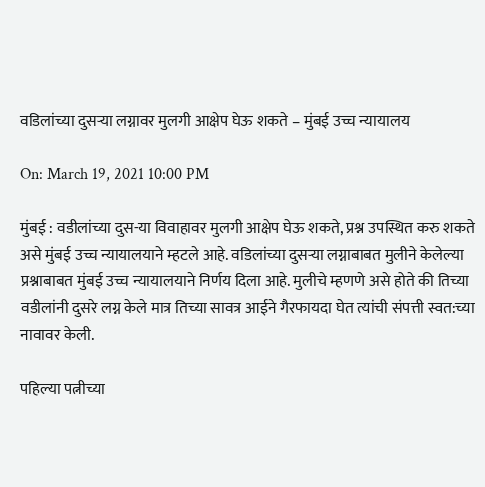वडिलांच्या दुसऱ्या लग्नावर मुलगी आक्षेप घेऊ शकते – मुंबई उच्च न्यायालय

On: March 19, 2021 10:00 PM

मुंबई : वडीलांच्या दुस-या विवाहावर मुलगी आक्षेप घेऊ शकते, प्रश्न उपस्थित करु शकते असे मुंबई उच्च न्यायालयाने म्हटले आहे. वडिलांच्या दुसऱ्या लग्नाबाबत मुलीने केलेल्या प्रश्नाबाबत मुंबई उच्च न्यायालयाने निर्णय दिला आहे. मुलीचे म्हणणे असे होते की तिच्या वडीलांनी दुसरे लग्न केले मात्र तिच्या सावत्र आईने गैरफायदा घेत त्यांची संपत्ती स्वत:च्या नावावर केली.

पहिल्या पत्नीच्या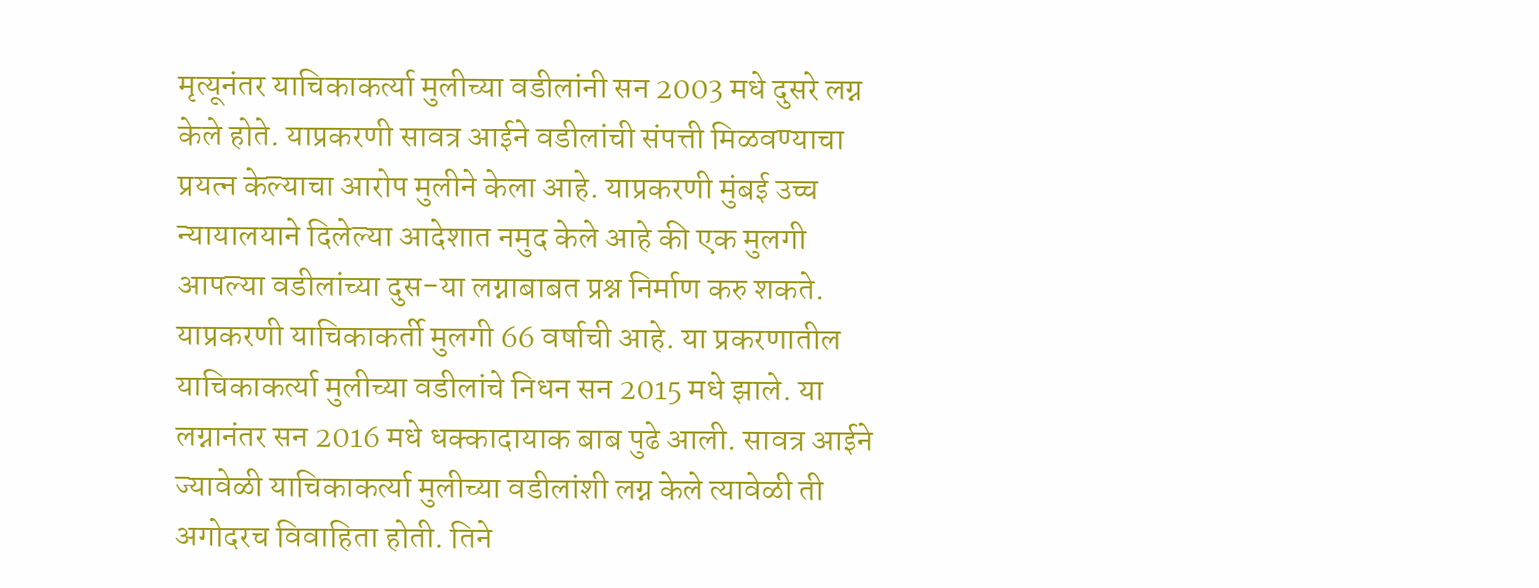मृत्यूनंतर याचिकाकर्त्या मुलीच्या वडीलांनी सन 2003 मधे दुसरे लग्न केले होते. याप्रकरणी सावत्र आईने वडीलांची संपत्ती मिळवण्याचा प्रयत्न केल्याचा आरोप मुलीने केला आहे. याप्रकरणी मुंबई उच्च न्यायालयाने दिलेल्या आदेशात नमुद केले आहे की एक मुलगी आपल्या वडीलांच्या दुस-या लग्नाबाबत प्रश्न निर्माण करु शकते. याप्रकरणी याचिकाकर्ती मुलगी 66 वर्षाची आहे. या प्रकरणातील याचिकाकर्त्या मुलीच्या वडीलांचे निधन सन 2015 मधे झाले. या लग्नानंतर सन 2016 मधे धक्कादायाक बाब पुढे आली. सावत्र आईने ज्यावेळी याचिकाकर्त्या मुलीच्या वडीलांशी लग्न केले त्यावेळी ती अगोदरच विवाहिता होती. तिने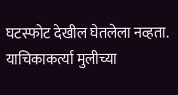घटस्फोट देखील घेतलेला नव्हता. याचिकाकर्त्या मुलीच्या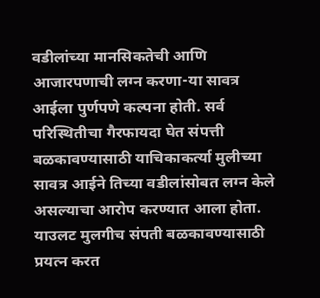वडीलांच्या मानसिकतेची आणि आजारपणाची लग्न करणा-या सावत्र आईला पुर्णपणे कल्पना होती. सर्व परिस्थितीचा गैरफायदा घेत संपत्ती बळकावण्यासाठी याचिकाकर्त्या मुलीच्या सावत्र आईने तिच्या वडीलांसोबत लग्न केले असल्याचा आरोप करण्यात आला होता. याउलट मुलगीच संपती बळकावण्यासाठी प्रयत्न करत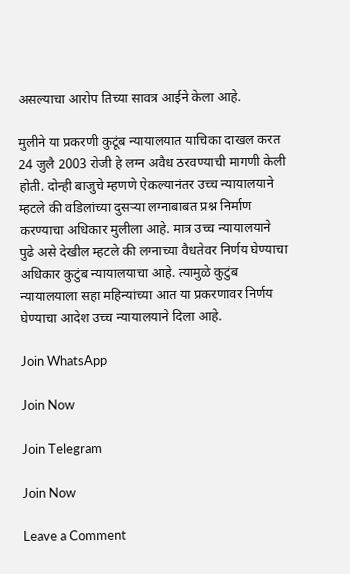असल्याचा आरोप तिच्या सावत्र आईने केला आहे.

मुलीने या प्रकरणी कुटूंब न्यायालयात याचिका दाखल करत 24 जुलै 2003 रोजी हे लग्न अवैध ठरवण्याची मागणी केली होती. दोन्ही बाजुचे म्हणणे ऐकल्यानंतर उच्च न्यायालयाने म्हटले की वडिलांच्या दुसऱ्या लग्नाबाबत प्रश्न निर्माण करण्याचा अधिकार मुलीला आहे. मात्र उच्च न्यायालयाने पुढे असे देखील म्हटले की लग्नाच्या वैधतेवर निर्णय घेण्याचा अधिकार कुटुंब न्यायालयाचा आहे. त्यामुळे कुटुंब न्यायालयाला सहा महिन्यांच्या आत या प्रकरणावर निर्णय घेण्याचा आदेश उच्च न्यायालयाने दिला आहे.

Join WhatsApp

Join Now

Join Telegram

Join Now

Leave a Comment